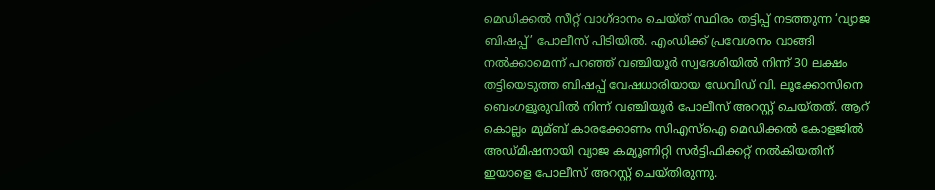മെഡിക്കല്‍ സീറ്റ് വാഗ്ദാനം ചെയ്ത് സ്ഥിരം തട്ടിപ്പ് നടത്തുന്ന ‘വ്യാജ ബിഷപ്പ്’ പോലീസ് പിടിയില്‍. എംഡിക്ക് പ്രവേശനം വാങ്ങി നല്‍ക്കാമെന്ന് പറഞ്ഞ് വഞ്ചിയൂര്‍ സ്വദേശിയില്‍ നിന്ന് 30 ലക്ഷം തട്ടിയെടുത്ത ബിഷപ്പ് വേഷധാരിയായ ഡേവിഡ് വി. ലൂക്കോസിനെ ബെംഗളൂരുവില്‍ നിന്ന് വഞ്ചിയൂര്‍ പോലീസ് അറസ്റ്റ് ചെയ്തത്. ആറ് കൊല്ലം മുമ്ബ് കാരക്കോണം സിഎസ്‌ഐ മെഡിക്കല്‍ കോളജില്‍ അഡ്മിഷനായി വ്യാജ കമ്യൂണിറ്റി സര്‍ട്ടിഫിക്കറ്റ് നല്‍കിയതിന് ഇയാളെ പോലീസ് അറസ്റ്റ് ചെയ്തിരുന്നു.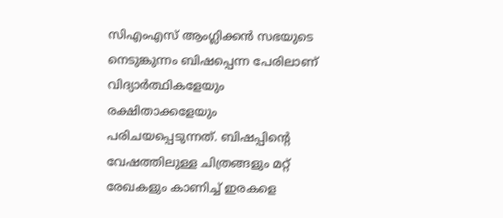സിഎംഎസ് ആംഗ്ലിക്കന്‍ സഭയുടെ നെടുങ്കുന്നം ബിഷപ്പെന്ന പേരിലാണ് വിദ്യാര്‍ത്ഥികളേയും രക്ഷിതാക്കളേയും പരിചയപ്പെടുന്നത്. ബിഷപ്പിന്റെ വേഷത്തിലുള്ള ചിത്രങ്ങളും മറ്റ് രേഖകളും കാണിച്ച്‌ ഇരകളെ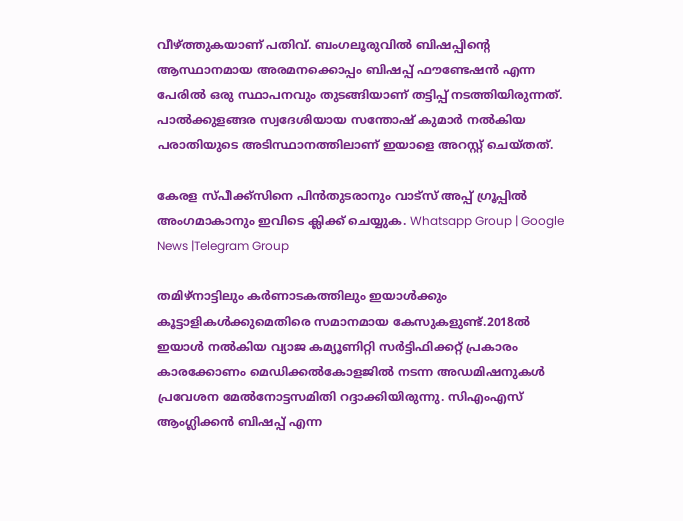വീഴ്ത്തുകയാണ് പതിവ്. ബംഗലൂരുവില്‍ ബിഷപ്പിന്റെ ആസ്ഥാനമായ അരമനക്കൊപ്പം ബിഷപ്പ് ഫൗണ്ടേഷന്‍ എന്ന പേരില്‍ ഒരു സ്ഥാപനവും തുടങ്ങിയാണ് തട്ടിപ്പ് നടത്തിയിരുന്നത്. പാല്‍ക്കുളങ്ങര സ്വദേശിയായ സന്തോഷ് കുമാര്‍ നല്‍കിയ പരാതിയുടെ അടിസ്ഥാനത്തിലാണ് ഇയാളെ അറസ്റ്റ് ചെയ്തത്.

കേരള സ്പീക്ക്സിനെ പിൻതുടരാനും വാട്സ് അപ്പ് ഗ്രൂപ്പിൽ അംഗമാകാനും ഇവിടെ ക്ലിക്ക് ചെയ്യുക. Whatsapp Group | Google News |Telegram Group

തമിഴ്‌നാട്ടിലും കര്‍ണാടകത്തിലും ഇയാള്‍ക്കും കൂട്ടാളികള്‍ക്കുമെതിരെ സമാനമായ കേസുകളുണ്ട്.2018ല്‍ ഇയാള്‍ നല്‍കിയ വ്യാജ കമ്യൂണിറ്റി സര്‍ട്ടിഫിക്കറ്റ് പ്രകാരം കാരക്കോണം മെഡിക്കല്‍കോളജില്‍ നടന്ന അഡമിഷനുകള്‍ പ്രവേശന മേല്‍നോട്ടസമിതി റദ്ദാക്കിയിരുന്നു. സിഎംഎസ് ആംഗ്ലിക്കന്‍ ബിഷപ്പ് എന്ന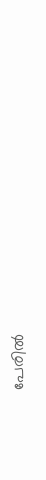പേരില്‍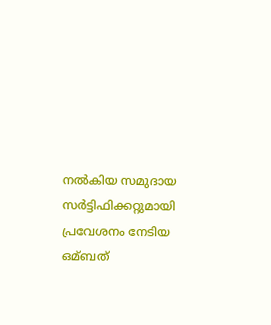നല്‍കിയ സമുദായ സര്‍ട്ടിഫിക്കറ്റുമായി പ്രവേശനം നേടിയ ഒമ്ബത്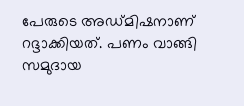പേരുടെ അഡ്മിഷനാണ് റദ്ദാക്കിയത്. പണം വാങ്ങി സമുദായ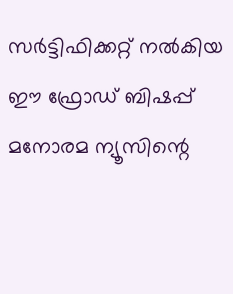സര്‍ട്ടിഫിക്കറ്റ് നല്‍കിയ ഈ ഫ്രോഡ് ബിഷപ്പ് മനോരമ ന്യൂസിന്റെ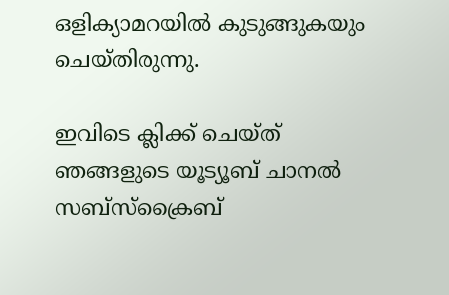ഒളിക്യാമറയില്‍ കുടുങ്ങുകയും ചെയ്തിരുന്നു.

ഇവിടെ ക്ലിക്ക് ചെയ്ത് ഞങ്ങളുടെ യൂട്യൂബ് ചാനൽ സബ്സ്ക്രൈബ്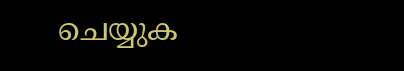ചെയ്യുക